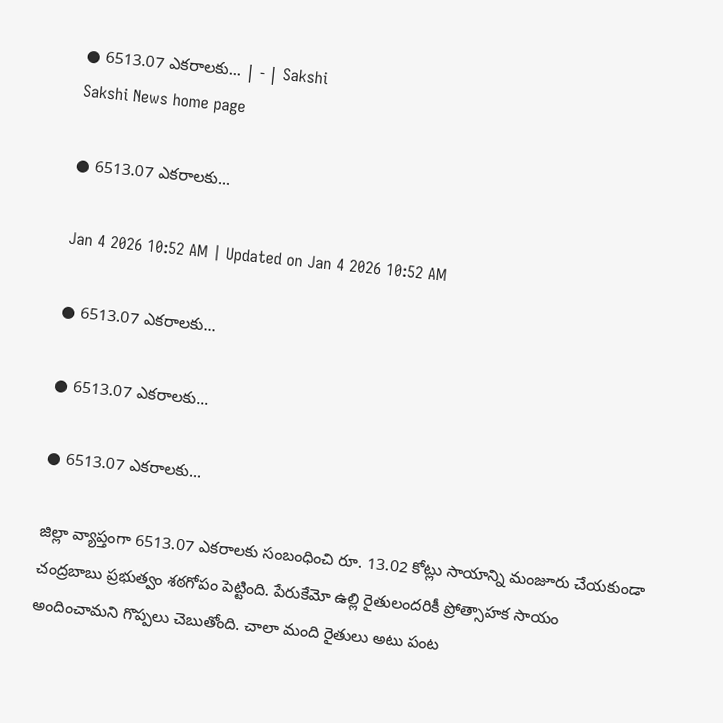● 6513.07 ఎకరాలకు... | - | Sakshi
Sakshi News home page

● 6513.07 ఎకరాలకు...

Jan 4 2026 10:52 AM | Updated on Jan 4 2026 10:52 AM

● 6513.07 ఎకరాలకు...

● 6513.07 ఎకరాలకు...

● 6513.07 ఎకరాలకు...

జిల్లా వ్యాప్తంగా 6513.07 ఎకరాలకు సంబంధించి రూ. 13.02 కోట్లు సాయాన్ని మంజూరు చేయకుండా చంద్రబాబు ప్రభుత్వం శఠగోపం పెట్టింది. పేరుకేమో ఉల్లి రైతులందరికీ ప్రోత్సాహక సాయం అందించామని గొప్పలు చెబుతోంది. చాలా మంది రైతులు అటు పంట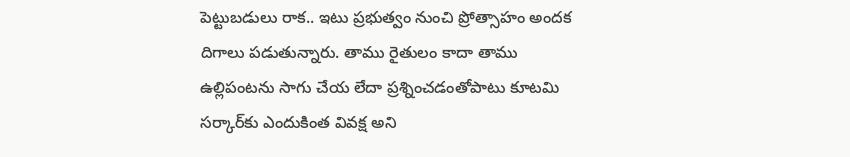పెట్టుబడులు రాక.. ఇటు ప్రభుత్వం నుంచి ప్రోత్సాహం అందక దిగాలు పడుతున్నారు. తాము రైతులం కాదా తాము ఉల్లిపంటను సాగు చేయ లేదా ప్రశ్నించడంతోపాటు కూటమి సర్కార్‌కు ఎందుకింత వివక్ష అని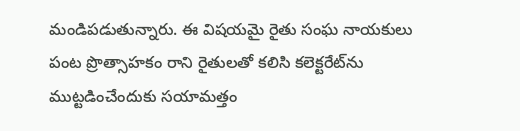మండిపడుతున్నారు. ఈ విషయమై రైతు సంఘ నాయకులు పంట ప్రొత్సాహకం రాని రైతులతో కలిసి కలెక్టరేట్‌ను ముట్టడించేందుకు సయామత్తం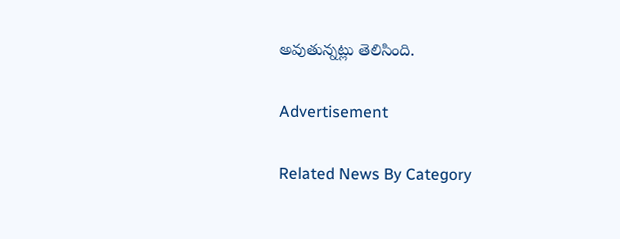అవుతున్నట్లు తెలిసింది.

Advertisement

Related News By Category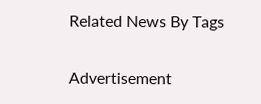Related News By Tags

Advertisement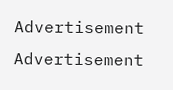Advertisement
Advertisement